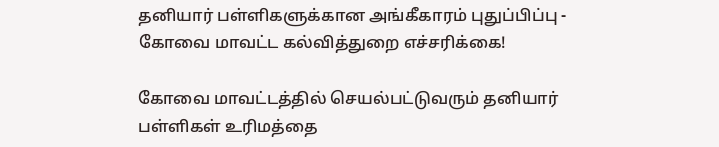தனியார் பள்ளிகளுக்கான அங்கீகாரம் புதுப்பிப்பு - கோவை மாவட்ட கல்வித்துறை எச்சரிக்கை!

கோவை மாவட்டத்தில் செயல்பட்டுவரும் தனியார் பள்ளிகள் உரிமத்தை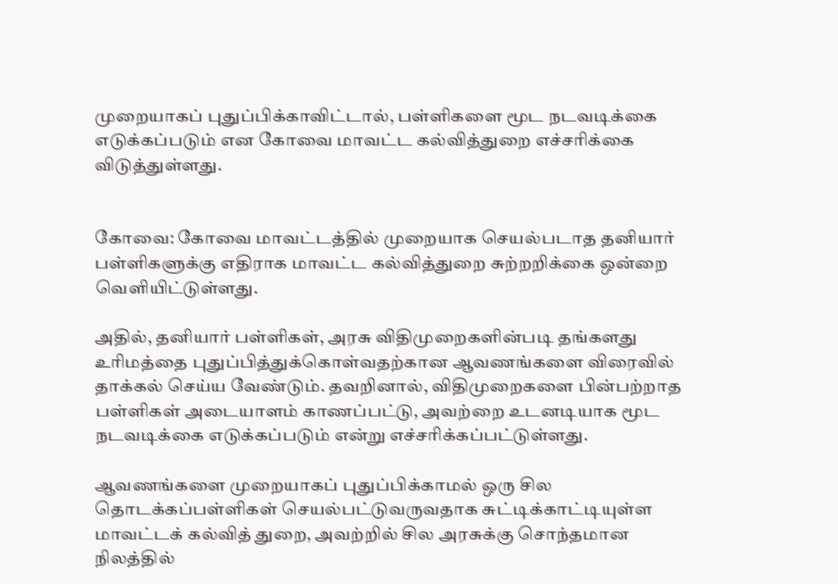முறையாகப் புதுப்பிக்காவிட்டால், பள்ளிகளை மூட நடவடிக்கை எடுக்கப்படும் என கோவை மாவட்ட கல்வித்துறை எச்சரிக்கை விடுத்துள்ளது.


கோவை: கோவை மாவட்டத்தில் முறையாக செயல்படாத தனியார் பள்ளிகளுக்கு எதிராக மாவட்ட கல்வித்துறை சுற்றறிக்கை ஒன்றை வெளியிட்டுள்ளது.

அதில், தனியார் பள்ளிகள், அரசு விதிமுறைகளின்படி தங்களது உரிமத்தை புதுப்பித்துக்கொள்வதற்கான ஆவணங்களை விரைவில் தாக்கல் செய்ய வேண்டும். தவறினால், விதிமுறைகளை பின்பற்றாத பள்ளிகள் அடையாளம் காணப்பட்டு, அவற்றை உடனடியாக மூட நடவடிக்கை எடுக்கப்படும் என்று எச்சரிக்கப்பட்டுள்ளது.

ஆவணங்களை முறையாகப் புதுப்பிக்காமல் ஒரு சில தொடக்கப்பள்ளிகள் செயல்பட்டுவருவதாக சுட்டிக்காட்டியுள்ள மாவட்டக் கல்வித் துறை, அவற்றில் சில அரசுக்கு சொந்தமான நிலத்தில்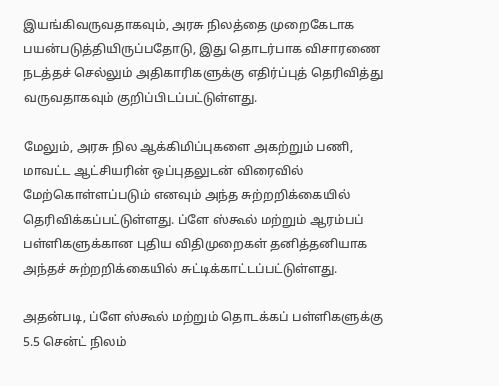இயங்கிவருவதாகவும், அரசு நிலத்தை முறைகேடாக பயன்படுத்தியிருப்பதோடு, இது தொடர்பாக விசாரணை நடத்தச் செல்லும் அதிகாரிகளுக்கு எதிர்ப்புத் தெரிவித்து வருவதாகவும் குறிப்பிடப்பட்டுள்ளது.

மேலும், அரசு நில ஆக்கிமிப்புகளை அகற்றும் பணி, மாவட்ட ஆட்சியரின் ஒப்புதலுடன் விரைவில் மேற்கொள்ளப்படும் எனவும் அந்த சுற்றறிக்கையில் தெரிவிக்கப்பட்டுள்ளது. ப்ளே ஸ்கூல் மற்றும் ஆரம்பப் பள்ளிகளுக்கான புதிய விதிமுறைகள் தனித்தனியாக அந்தச் சுற்றறிக்கையில் சுட்டிக்காட்டப்பட்டுள்ளது.

அதன்படி, ப்ளே ஸ்கூல் மற்றும் தொடக்கப் பள்ளிகளுக்கு 5.5 சென்ட் நிலம்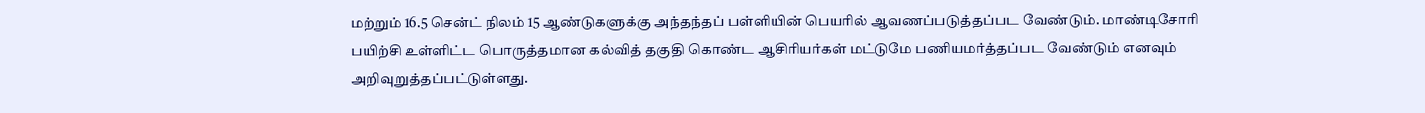மற்றும் 16.5 சென்ட் நிலம் 15 ஆண்டுகளுக்கு அந்தந்தப் பள்ளியின் பெயரில் ஆவணப்படுத்தப்பட வேண்டும். மாண்டிசோரி பயிற்சி உள்ளிட்ட பொருத்தமான கல்வித் தகுதி கொண்ட ஆசிரியர்கள் மட்டுமே பணியமர்த்தப்பட வேண்டும் எனவும் அறிவுறுத்தப்பட்டுள்ளது.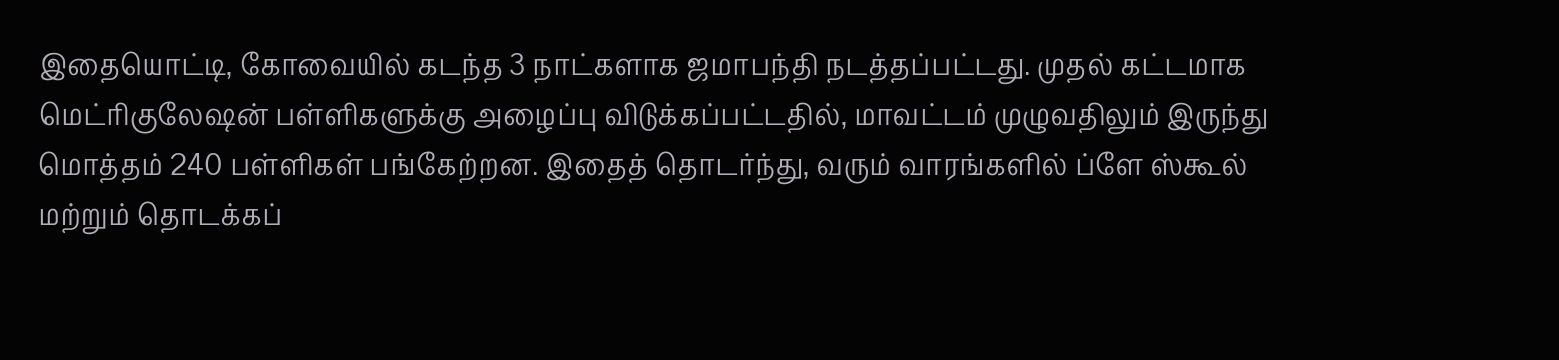இதையொட்டி, கோவையில் கடந்த 3 நாட்களாக ஜமாபந்தி நடத்தப்பட்டது. முதல் கட்டமாக மெட்ரிகுலேஷன் பள்ளிகளுக்கு அழைப்பு விடுக்கப்பட்டதில், மாவட்டம் முழுவதிலும் இருந்து மொத்தம் 240 பள்ளிகள் பங்கேற்றன. இதைத் தொடர்ந்து, வரும் வாரங்களில் ப்ளே ஸ்கூல் மற்றும் தொடக்கப்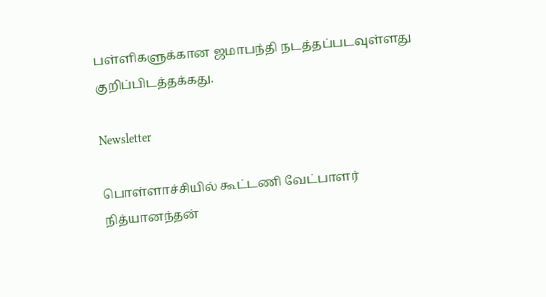பள்ளிகளுக்கான ஜமாபந்தி நடத்தப்படவுள்ளது குறிப்பிடத்தக்கது.

Newsletter

பொள்ளாச்சியில் கூட்டணி வேட்பாளர் நித்யானந்தன்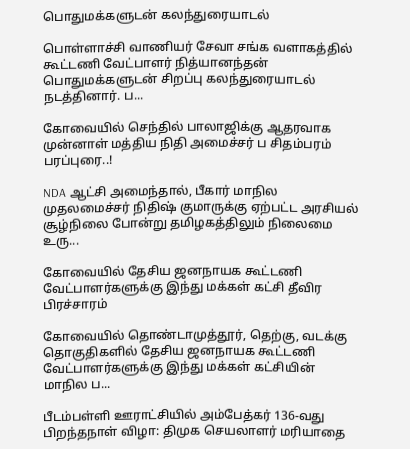பொதுமக்களுடன் கலந்துரையாடல்

பொள்ளாச்சி வாணியர் சேவா சங்க வளாகத்தில் கூட்டணி வேட்பாளர் நித்யானந்தன் பொதுமக்களுடன் சிறப்பு கலந்துரையாடல் நடத்தினார். ப...

கோவையில் செந்தில் பாலாஜிக்கு ஆதரவாக முன்னாள் மத்திய நிதி அமைச்சர் ப சிதம்பரம் பரப்புரை..!

NDA ஆட்சி அமைந்தால், பீகார் மாநில முதலமைச்சர் நிதிஷ் குமாருக்கு ஏற்பட்ட அரசியல் சூழ்நிலை போன்று தமிழகத்திலும் நிலைமை உரு...

கோவையில் தேசிய ஜனநாயக கூட்டணி வேட்பாளர்களுக்கு இந்து மக்கள் கட்சி தீவிர பிரச்சாரம்

கோவையில் தொண்டாமுத்தூர், தெற்கு, வடக்கு தொகுதிகளில் தேசிய ஜனநாயக கூட்டணி வேட்பாளர்களுக்கு இந்து மக்கள் கட்சியின் மாநில ப...

பீடம்பள்ளி ஊராட்சியில் அம்பேத்கர் 136-வது பிறந்தநாள் விழா: திமுக செயலாளர் மரியாதை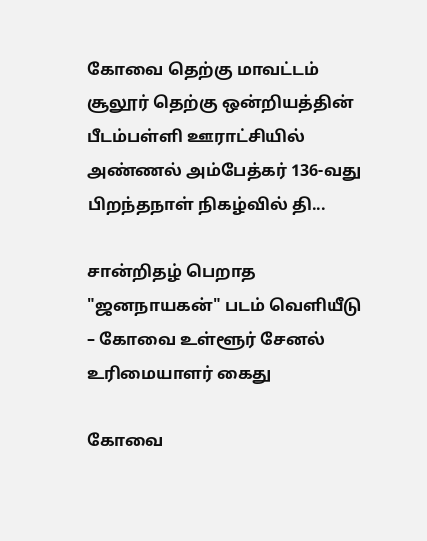கோவை தெற்கு மாவட்டம் சூலூர் தெற்கு ஒன்றியத்தின் பீடம்பள்ளி ஊராட்சியில் அண்ணல் அம்பேத்கர் 136-வது பிறந்தநாள் நிகழ்வில் தி...

சான்றிதழ் பெறாத "ஜனநாயகன்" படம் வெளியீடு – கோவை உள்ளூர் சேனல் உரிமையாளர் கைது

கோவை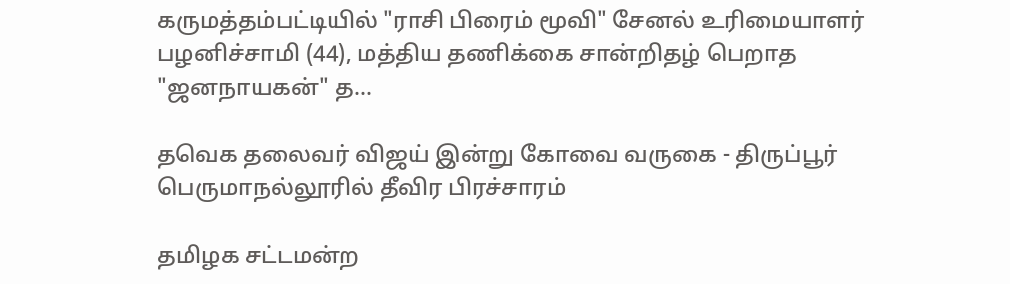கருமத்தம்பட்டியில் "ராசி பிரைம் மூவி" சேனல் உரிமையாளர் பழனிச்சாமி (44), மத்திய தணிக்கை சான்றிதழ் பெறாத "ஜனநாயகன்" த...

தவெக தலைவர் விஜய் இன்று கோவை வருகை - திருப்பூர் பெருமாநல்லூரில் தீவிர பிரச்சாரம்

தமிழக சட்டமன்ற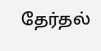தேர்தல்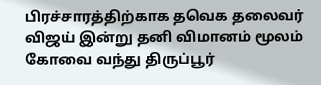பிரச்சாரத்திற்காக தவெக தலைவர் விஜய் இன்று தனி விமானம் மூலம் கோவை வந்து திருப்பூர்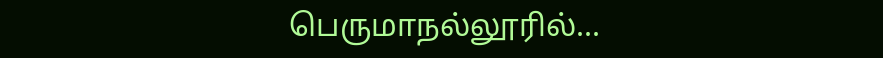பெருமாநல்லூரில்...